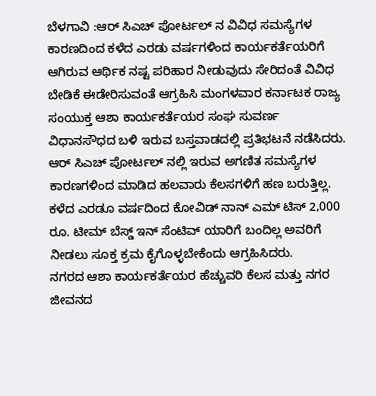ಬೆಳಗಾವಿ :ಆರ್ ಸಿಎಚ್ ಪೋರ್ಟಲ್ ನ ವಿವಿಧ ಸಮಸ್ಯೆಗಳ ಕಾರಣದಿಂದ ಕಳೆದ ಎರಡು ವರ್ಷಗಳಿಂದ ಕಾರ್ಯಕರ್ತೆಯರಿಗೆ ಆಗಿರುವ ಆರ್ಥಿಕ ನಷ್ಟ ಪರಿಹಾರ ನೀಡುವುದು ಸೇರಿದಂತೆ ವಿವಿಧ ಬೇಡಿಕೆ ಈಡೇರಿಸುವಂತೆ ಆಗ್ರಹಿಸಿ ಮಂಗಳವಾರ ಕರ್ನಾಟಕ ರಾಜ್ಯ ಸಂಯುಕ್ತ ಆಶಾ ಕಾರ್ಯಕರ್ತೆಯರ ಸಂಘ ಸುವರ್ಣ ವಿಧಾನಸೌಧದ ಬಳಿ ಇರುವ ಬಸ್ತವಾಡದಲ್ಲಿ ಪ್ರತಿಭಟನೆ ನಡೆಸಿದರು.
ಆರ್ ಸಿಎಚ್ ಪೋರ್ಟಲ್ ನಲ್ಲಿ ಇರುವ ಅಗಣಿತ ಸಮಸ್ಯೆಗಳ ಕಾರಣಗಳಿಂದ ಮಾಡಿದ ಹಲವಾರು ಕೆಲಸಗಳಿಗೆ ಹಣ ಬರುತ್ತಿಲ್ಲ. ಕಳೆದ ಎರಡೂ ವರ್ಷದಿಂದ ಕೋವಿಡ್ ನಾನ್ ಎಮ್ ಟಿಸ್ 2,000 ರೂ. ಟೀಮ್ ಬೆಸ್ಡ್ ಇನ್ ಸೆಂಟಿವ್ ಯಾರಿಗೆ ಬಂದಿಲ್ಲ ಅವರಿಗೆ ನೀಡಲು ಸೂಕ್ತ ಕ್ರಮ ಕೈಗೊಳ್ಳಬೇಕೆಂದು ಆಗ್ರಹಿಸಿದರು.
ನಗರದ ಆಶಾ ಕಾರ್ಯಕರ್ತೆಯರ ಹೆಚ್ಚುವರಿ ಕೆಲಸ ಮತ್ತು ನಗರ ಜೀವನದ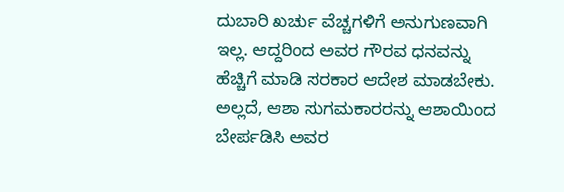ದುಬಾರಿ ಖರ್ಚು ವೆಚ್ಚಗಳಿಗೆ ಅನುಗುಣವಾಗಿ ಇಲ್ಲ. ಆದ್ದರಿಂದ ಅವರ ಗೌರವ ಧನವನ್ನು ಹೆಚ್ಚಿಗೆ ಮಾಡಿ ಸರಕಾರ ಆದೇಶ ಮಾಡಬೇಕು. ಅಲ್ಲದೆ, ಆಶಾ ಸುಗಮಕಾರರನ್ನು ಆಶಾಯಿಂದ ಬೇರ್ಪಡಿಸಿ ಅವರ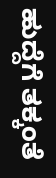ಹುದ್ದೆಗೆ ತಕ್ಕಂತೆ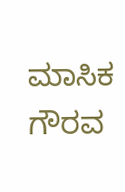ಮಾಸಿಕ ಗೌರವ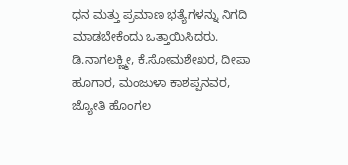ಧನ ಮತ್ತು ಪ್ರಮಾಣ ಭತ್ಯೆಗಳನ್ನು ನಿಗದಿ ಮಾಡಬೇಕೆಂದು ಒತ್ತಾಯಿಸಿದರು.
ಡಿ.ನಾಗಲಕ್ಣ್ಮೀ, ಕೆ.ಸೋಮಶೇಖರ, ದೀಪಾ ಹೂಗಾರ, ಮಂಜುಳಾ ಕಾಶಪ್ಪನವರ, ಜ್ಯೋತಿ ಹೊಂಗಲ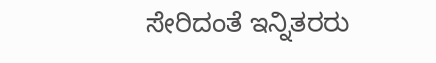ಸೇರಿದಂತೆ ಇನ್ನಿತರರು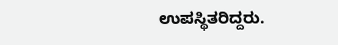ಉಪಸ್ಥಿತರಿದ್ದರು.